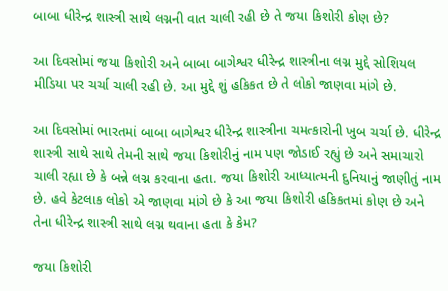બાબા ધીરેન્દ્ર શાસ્ત્રી સાથે લગ્નની વાત ચાલી રહી છે તે જયા કિશોરી કોણ છે?

આ દિવસોમાં જયા કિશોરી અને બાબા બાગેશ્વર ધીરેન્દ્ર શાસ્ત્રીના લગ્ન મુદ્દે સોશિયલ મીડિયા પર ચર્ચા ચાલી રહી છે. આ મુદ્દે શું હકિકત છે તે લોકો જાણવા માંગે છે.

આ દિવસોમાં ભારતમાં બાબા બાગેશ્વર ધીરેન્દ્ર શાસ્ત્રીના ચમત્કારોની ખુબ ચર્ચા છે. ધીરેન્દ્ર શાસ્ત્રી સાથે સાથે તેમની સાથે જયા કિશોરીનું નામ પણ જોડાઈ રહ્યું છે અને સમાચારો ચાલી રહ્યા છે કે બન્ને લગ્ન કરવાના હતા. જયા કિશોરી આધ્યાત્મની દુનિયાનું જાણીતું નામ છે. હવે કેટલાક લોકો એ જાણવા માંગે છે કે આ જયા કિશોરી હકિકતમાં કોણ છે અને તેના ધીરેન્દ્ર શાસ્ત્રી સાથે લગ્ન થવાના હતા કે કેમ?

જયા કિશોરી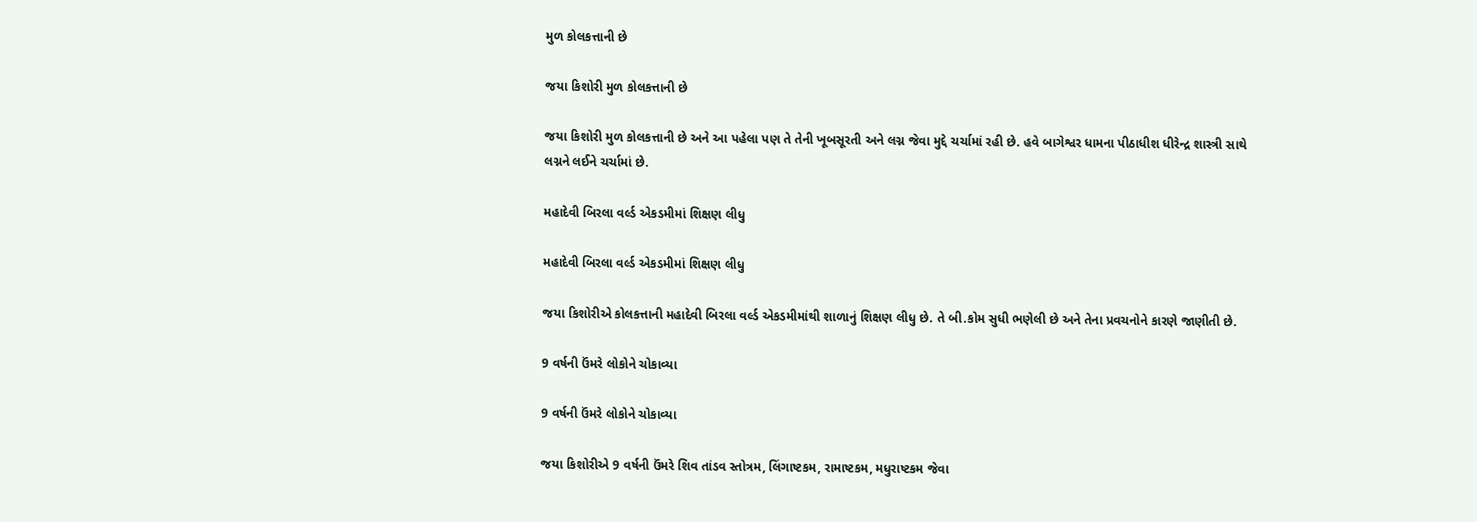મુળ કોલકત્તાની છે

જયા કિશોરી મુળ કોલકત્તાની છે

જયા કિશોરી મુળ કોલકત્તાની છે અને આ પહેલા પણ તે તેની ખૂબસૂરતી અને લગ્ન જેવા મુદ્દે ચર્ચામાં રહી છે. હવે બાગેશ્વર ધામના પીઠાધીશ ધીરેન્દ્ર શાસ્ત્રી સાથે લગ્નને લઈને ચર્ચામાં છે.

મહાદેવી બિરલા વર્લ્ડ એકડમીમાં શિક્ષણ લીધુ

મહાદેવી બિરલા વર્લ્ડ એકડમીમાં શિક્ષણ લીધુ

જયા કિશોરીએ કોલકત્તાની મહાદેવી બિરલા વર્લ્ડ એકડમીમાંથી શાળાનું શિક્ષણ લીધુ છે. તે બી.કોમ સુધી ભણેલી છે અને તેના પ્રવચનોને કારણે જાણીતી છે.

9 વર્ષની ઉંમરે લોકોને ચોકાવ્યા

9 વર્ષની ઉંમરે લોકોને ચોકાવ્યા

જયા કિશોરીએ 9 વર્ષની ઉંમરે શિવ તાંડવ સ્તોત્રમ, લિંગાષ્ટકમ, રામાષ્ટકમ, મધુરાષ્ટકમ જેવા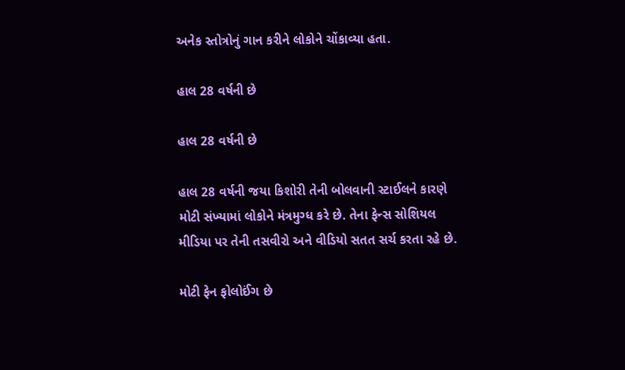અનેક સ્તોત્રોનું ગાન કરીને લોકોને ચોંકાવ્યા હતા.

હાલ 28 વર્ષની છે

હાલ 28 વર્ષની છે

હાલ 28 વર્ષની જયા કિશોરી તેની બોલવાની સ્ટાઈલને કારણે મોટી સંખ્યામાં લોકોને મંત્રમુગ્ધ કરે છે. તેના ફેન્સ સોશિયલ મીડિયા પર તેની તસવીરો અને વીડિયો સતત સર્ચ કરતા રહે છે.

મોટી ફેન ફોલોઈંગ છે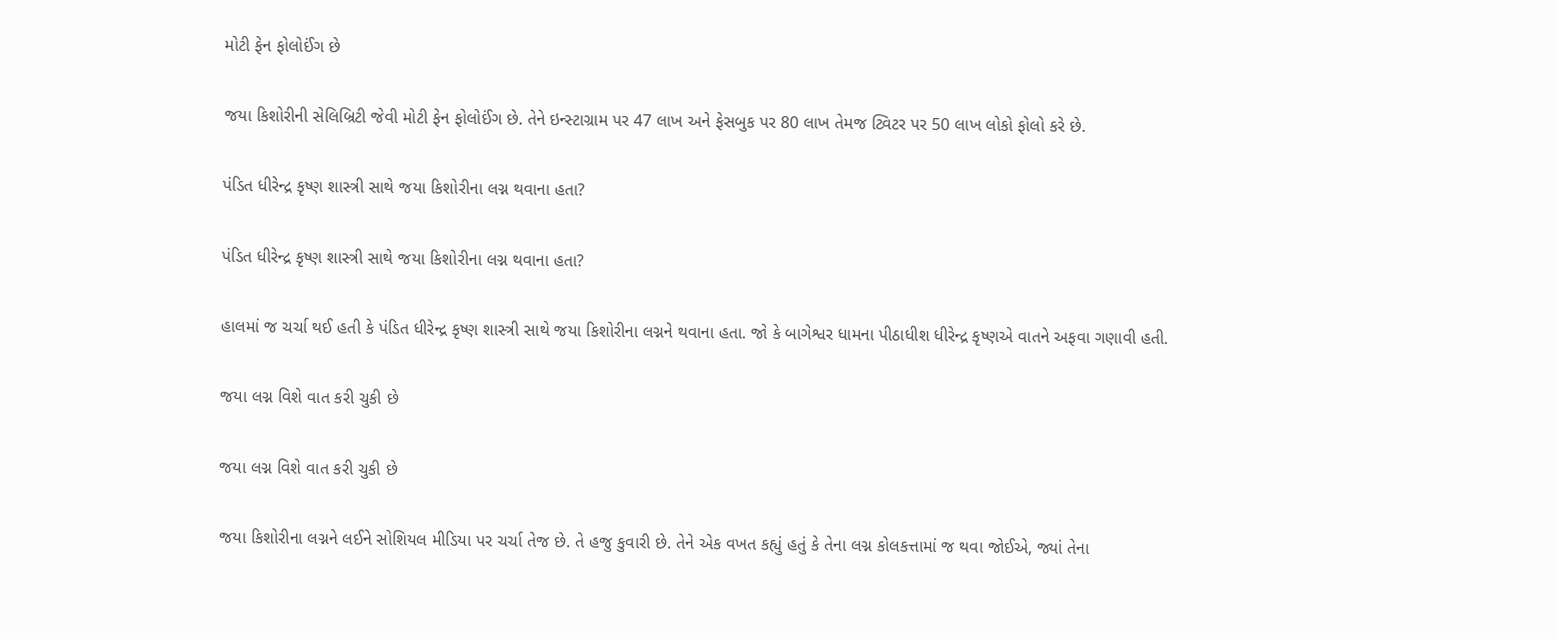મોટી ફેન ફોલોઈંગ છે

જયા કિશોરીની સેલિબ્રિટી જેવી મોટી ફેન ફોલોઈંગ છે. તેને ઇન્સ્ટાગ્રામ પર 47 લાખ અને ફેસબુક પર 80 લાખ તેમજ ટ્વિટર પર 50 લાખ લોકો ફોલો કરે છે.

પંડિત ધીરેન્દ્ર કૃષ્ણ શાસ્ત્રી સાથે જયા કિશોરીના લગ્ન થવાના હતા?

પંડિત ધીરેન્દ્ર કૃષ્ણ શાસ્ત્રી સાથે જયા કિશોરીના લગ્ન થવાના હતા?

હાલમાં જ ચર્ચા થઈ હતી કે પંડિત ધીરેન્દ્ર કૃષ્ણ શાસ્ત્રી સાથે જયા કિશોરીના લગ્નને થવાના હતા. જો કે બાગેશ્વર ધામના પીઠાધીશ ધીરેન્દ્ર કૃષ્ણએ વાતને અફવા ગણાવી હતી.

જયા લગ્ન વિશે વાત કરી ચુકી છે

જયા લગ્ન વિશે વાત કરી ચુકી છે

જયા કિશોરીના લગ્નને લઈને સોશિયલ મીડિયા પર ચર્ચા તેજ છે. તે હજુ કુવારી છે. તેને એક વખત કહ્યું હતું કે તેના લગ્ન કોલકત્તામાં જ થવા જોઈએ, જ્યાં તેના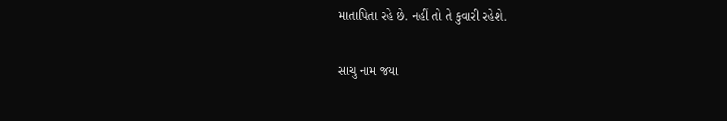માતાપિતા રહે છે. નહીં તો તે કુવારી રહેશે.

સાચુ નામ જયા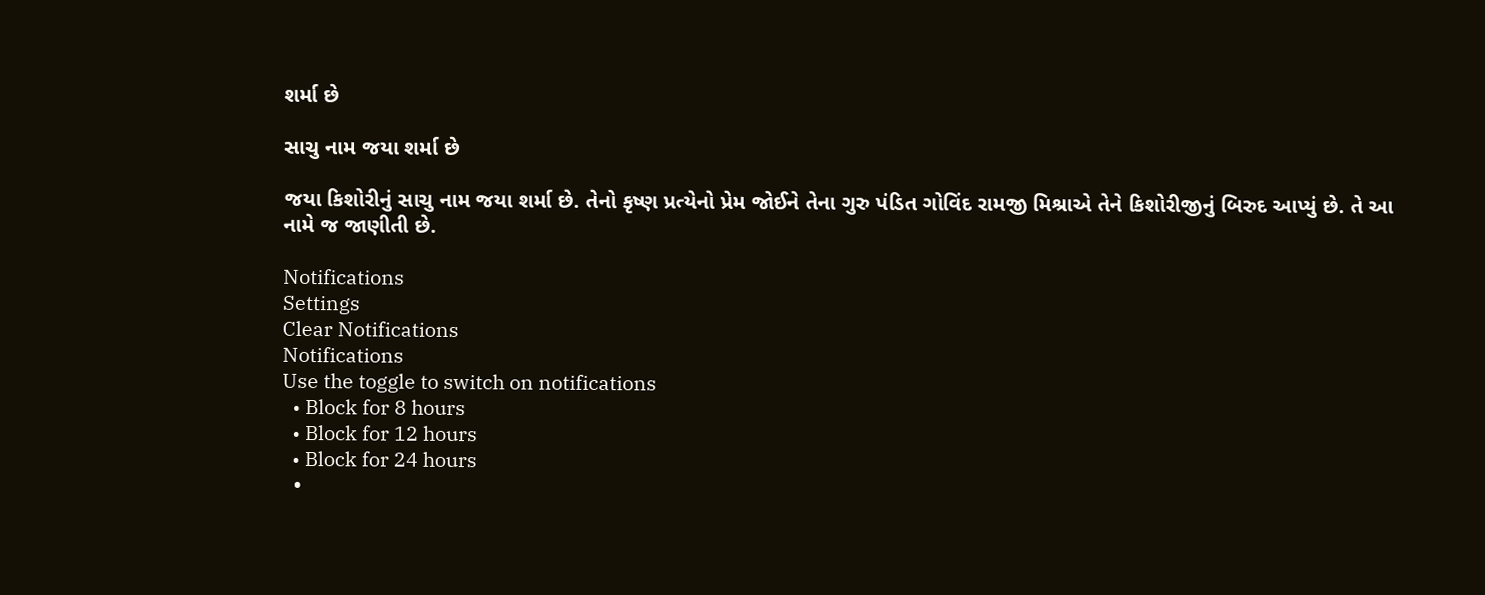શર્મા છે

સાચુ નામ જયા શર્મા છે

જયા કિશોરીનું સાચુ નામ જયા શર્મા છે. તેનો કૃષ્ણ પ્રત્યેનો પ્રેમ જોઈને તેના ગુરુ પંડિત ગોવિંદ રામજી મિશ્રાએ તેને કિશોરીજીનું બિરુદ આપ્યું છે. તે આ નામે જ જાણીતી છે.

Notifications
Settings
Clear Notifications
Notifications
Use the toggle to switch on notifications
  • Block for 8 hours
  • Block for 12 hours
  • Block for 24 hours
  •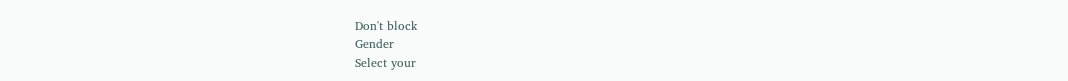Don't block
Gender
Select your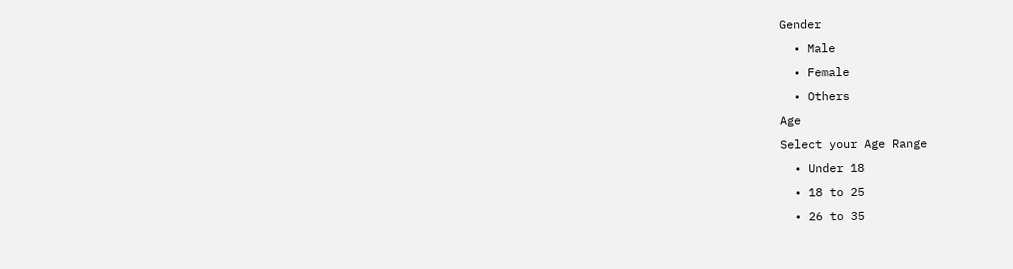Gender
  • Male
  • Female
  • Others
Age
Select your Age Range
  • Under 18
  • 18 to 25
  • 26 to 35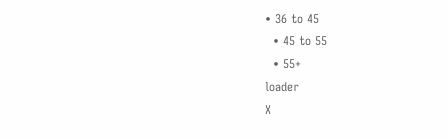• 36 to 45
  • 45 to 55
  • 55+
loader
X